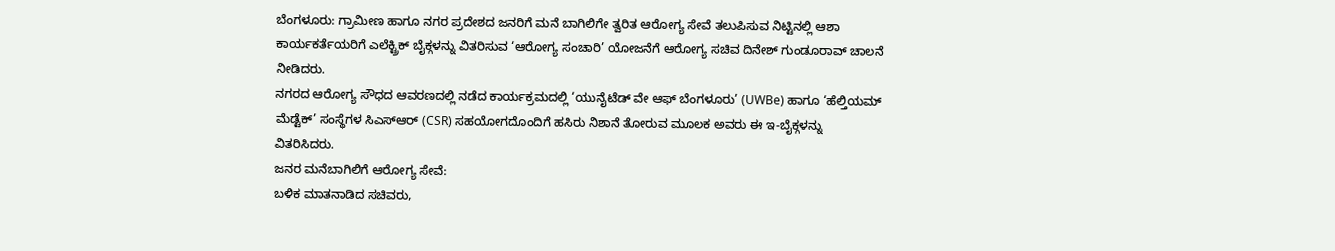ಬೆಂಗಳೂರು: ಗ್ರಾಮೀಣ ಹಾಗೂ ನಗರ ಪ್ರದೇಶದ ಜನರಿಗೆ ಮನೆ ಬಾಗಿಲಿಗೇ ತ್ವರಿತ ಆರೋಗ್ಯ ಸೇವೆ ತಲುಪಿಸುವ ನಿಟ್ಟಿನಲ್ಲಿ ಆಶಾ ಕಾರ್ಯಕರ್ತೆಯರಿಗೆ ಎಲೆಕ್ಟ್ರಿಕ್ ಬೈಕ್ಗಳನ್ನು ವಿತರಿಸುವ ‘ಆರೋಗ್ಯ ಸಂಚಾರಿ’ ಯೋಜನೆಗೆ ಆರೋಗ್ಯ ಸಚಿವ ದಿನೇಶ್ ಗುಂಡೂರಾವ್ ಚಾಲನೆ ನೀಡಿದರು.
ನಗರದ ಆರೋಗ್ಯ ಸೌಧದ ಆವರಣದಲ್ಲಿ ನಡೆದ ಕಾರ್ಯಕ್ರಮದಲ್ಲಿ ‘ಯುನೈಟೆಡ್ ವೇ ಆಫ್ ಬೆಂಗಳೂರು’ (UWBe) ಹಾಗೂ ‘ಹೆಲ್ತಿಯಮ್ ಮೆಡ್ಟೆಕ್’ ಸಂಸ್ಥೆಗಳ ಸಿಎಸ್ಆರ್ (CSR) ಸಹಯೋಗದೊಂದಿಗೆ ಹಸಿರು ನಿಶಾನೆ ತೋರುವ ಮೂಲಕ ಅವರು ಈ ಇ-ಬೈಕ್ಗಳನ್ನು ವಿತರಿಸಿದರು.
ಜನರ ಮನೆಬಾಗಿಲಿಗೆ ಆರೋಗ್ಯ ಸೇವೆ:
ಬಳಿಕ ಮಾತನಾಡಿದ ಸಚಿವರು,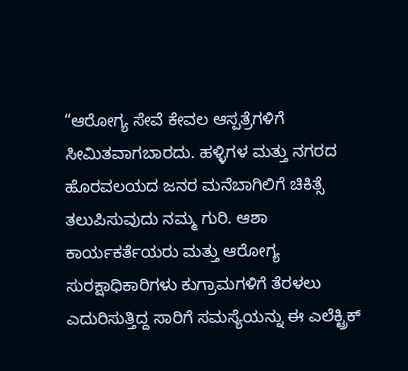“ಆರೋಗ್ಯ ಸೇವೆ ಕೇವಲ ಆಸ್ಪತ್ರೆಗಳಿಗೆ ಸೀಮಿತವಾಗಬಾರದು. ಹಳ್ಳಿಗಳ ಮತ್ತು ನಗರದ ಹೊರವಲಯದ ಜನರ ಮನೆಬಾಗಿಲಿಗೆ ಚಿಕಿತ್ಸೆ ತಲುಪಿಸುವುದು ನಮ್ಮ ಗುರಿ. ಆಶಾ ಕಾರ್ಯಕರ್ತೆಯರು ಮತ್ತು ಆರೋಗ್ಯ ಸುರಕ್ಷಾಧಿಕಾರಿಗಳು ಕುಗ್ರಾಮಗಳಿಗೆ ತೆರಳಲು ಎದುರಿಸುತ್ತಿದ್ದ ಸಾರಿಗೆ ಸಮಸ್ಯೆಯನ್ನು ಈ ಎಲೆಕ್ಟ್ರಿಕ್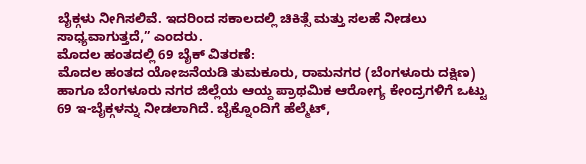ಬೈಕ್ಗಳು ನೀಗಿಸಲಿವೆ. ಇದರಿಂದ ಸಕಾಲದಲ್ಲಿ ಚಿಕಿತ್ಸೆ ಮತ್ತು ಸಲಹೆ ನೀಡಲು ಸಾಧ್ಯವಾಗುತ್ತದೆ,” ಎಂದರು.
ಮೊದಲ ಹಂತದಲ್ಲಿ 69 ಬೈಕ್ ವಿತರಣೆ:
ಮೊದಲ ಹಂತದ ಯೋಜನೆಯಡಿ ತುಮಕೂರು, ರಾಮನಗರ (ಬೆಂಗಳೂರು ದಕ್ಷಿಣ) ಹಾಗೂ ಬೆಂಗಳೂರು ನಗರ ಜಿಲ್ಲೆಯ ಆಯ್ದ ಪ್ರಾಥಮಿಕ ಆರೋಗ್ಯ ಕೇಂದ್ರಗಳಿಗೆ ಒಟ್ಟು 69 ಇ-ಬೈಕ್ಗಳನ್ನು ನೀಡಲಾಗಿದೆ. ಬೈಕ್ನೊಂದಿಗೆ ಹೆಲ್ಮೆಟ್,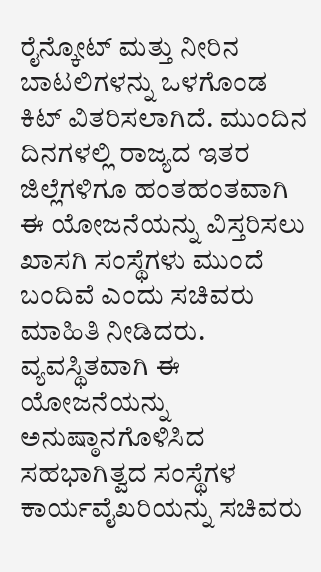ರೈನ್ಕೋಟ್ ಮತ್ತು ನೀರಿನ ಬಾಟಲಿಗಳನ್ನು ಒಳಗೊಂಡ ಕಿಟ್ ವಿತರಿಸಲಾಗಿದೆ. ಮುಂದಿನ ದಿನಗಳಲ್ಲಿ ರಾಜ್ಯದ ಇತರ ಜಿಲ್ಲೆಗಳಿಗೂ ಹಂತಹಂತವಾಗಿ ಈ ಯೋಜನೆಯನ್ನು ವಿಸ್ತರಿಸಲು ಖಾಸಗಿ ಸಂಸ್ಥೆಗಳು ಮುಂದೆ ಬಂದಿವೆ ಎಂದು ಸಚಿವರು ಮಾಹಿತಿ ನೀಡಿದರು.
ವ್ಯವಸ್ಥಿತವಾಗಿ ಈ ಯೋಜನೆಯನ್ನು ಅನುಷ್ಠಾನಗೊಳಿಸಿದ ಸಹಭಾಗಿತ್ವದ ಸಂಸ್ಥೆಗಳ ಕಾರ್ಯವೈಖರಿಯನ್ನು ಸಚಿವರು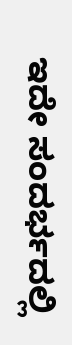ಇದೇ ಸಂದರ್ಭದಲ್ಲಿ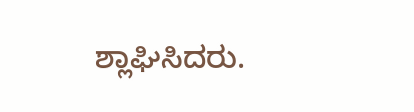ಶ್ಲಾಘಿಸಿದರು.